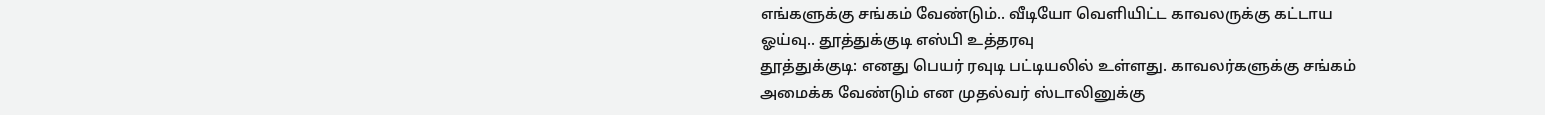எங்களுக்கு சங்கம் வேண்டும்.. வீடியோ வெளியிட்ட காவலருக்கு கட்டாய ஓய்வு.. தூத்துக்குடி எஸ்பி உத்தரவு
தூத்துக்குடி: எனது பெயர் ரவுடி பட்டியலில் உள்ளது. காவலர்களுக்கு சங்கம் அமைக்க வேண்டும் என முதல்வர் ஸ்டாலினுக்கு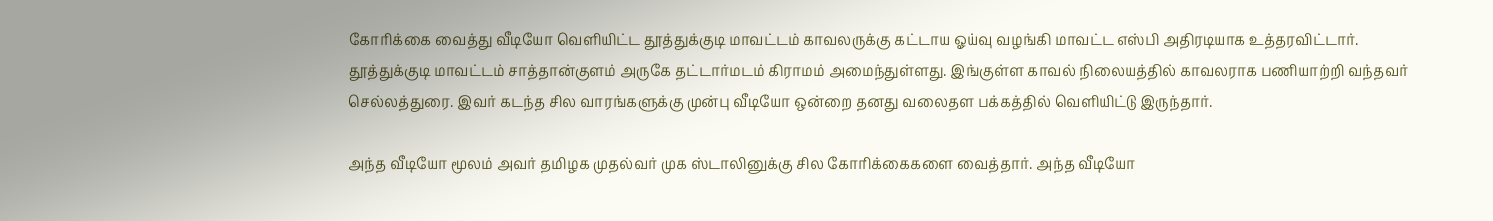கோரிக்கை வைத்து வீடியோ வெளியிட்ட தூத்துக்குடி மாவட்டம் காவலருக்கு கட்டாய ஓய்வு வழங்கி மாவட்ட எஸ்பி அதிரடியாக உத்தரவிட்டார்.
தூத்துக்குடி மாவட்டம் சாத்தான்குளம் அருகே தட்டார்மடம் கிராமம் அமைந்துள்ளது. இங்குள்ள காவல் நிலையத்தில் காவலராக பணியாற்றி வந்தவர் செல்லத்துரை. இவர் கடந்த சில வாரங்களுக்கு முன்பு வீடியோ ஒன்றை தனது வலைதள பக்கத்தில் வெளியிட்டு இருந்தார்.

அந்த வீடியோ மூலம் அவர் தமிழக முதல்வர் முக ஸ்டாலினுக்கு சில கோரிக்கைகளை வைத்தார். அந்த வீடியோ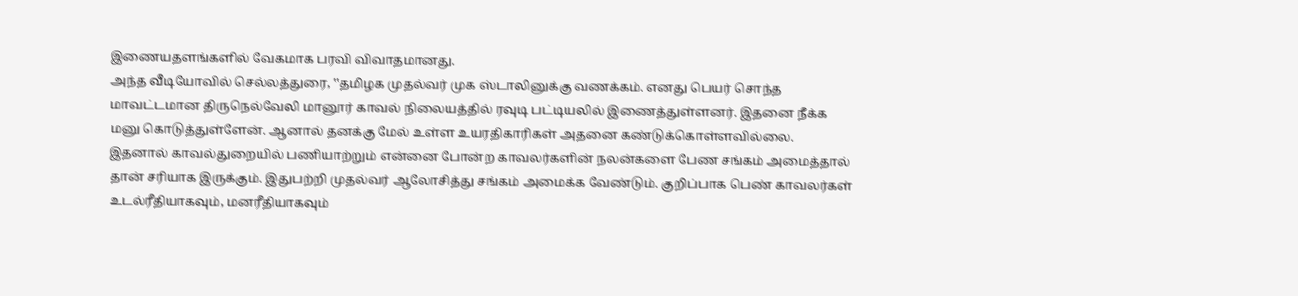இணையதளங்களில் வேகமாக பரவி விவாதமானது.
அந்த வீடியோவில் செல்லத்துரை, ‛‛தமிழக முதல்வர் முக ஸ்டாலினுக்கு வணக்கம். எனது பெயர் சொந்த மாவட்டமான திருநெல்வேலி மானூர் காவல் நிலையத்தில் ரவுடி பட்டியலில் இணைத்துள்ளனர். இதனை நீக்க மனு கொடுத்துள்ளேன். ஆனால் தனக்கு மேல் உள்ள உயரதிகாரிகள் அதனை கண்டுக்கொள்ளவில்லை.
இதனால் காவல்துறையில் பணியாற்றும் என்னை போன்ற காவலர்களின் நலன்களை பேண சங்கம் அமைத்தால் தான் சரியாக இருக்கும். இதுபற்றி முதல்வர் ஆலோசித்து சங்கம் அமைக்க வேண்டும். குறிப்பாக பெண் காவலர்கள் உடல்ரீதியாகவும், மனரீதியாகவும்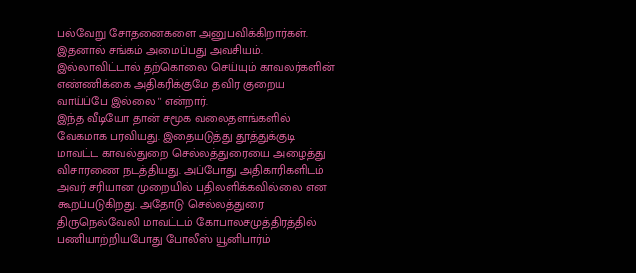பல்வேறு சோதனைகளை அனுபவிக்கிறார்கள். இதனால் சங்கம் அமைப்பது அவசியம். இல்லாவிட்டால் தற்கொலை செய்யும் காவலர்களின் எண்ணிக்கை அதிகரிக்குமே தவிர குறைய வாய்ப்பே இல்லை '' என்றார்.
இந்த வீடியோ தான் சமூக வலைதளங்களில் வேகமாக பரவியது. இதையடுத்து தூத்துக்குடி மாவட்ட காவல்துறை செல்லத்துரையை அழைத்து விசாரணை நடத்தியது. அப்போது அதிகாரிகளிடம் அவர் சரியான முறையில் பதிலளிக்கவில்லை என கூறப்படுகிறது. அதோடு செல்லத்துரை திருநெல்வேலி மாவட்டம் கோபாலசமுத்திரத்தில் பணியாற்றியபோது போலீஸ் யூனிபார்ம்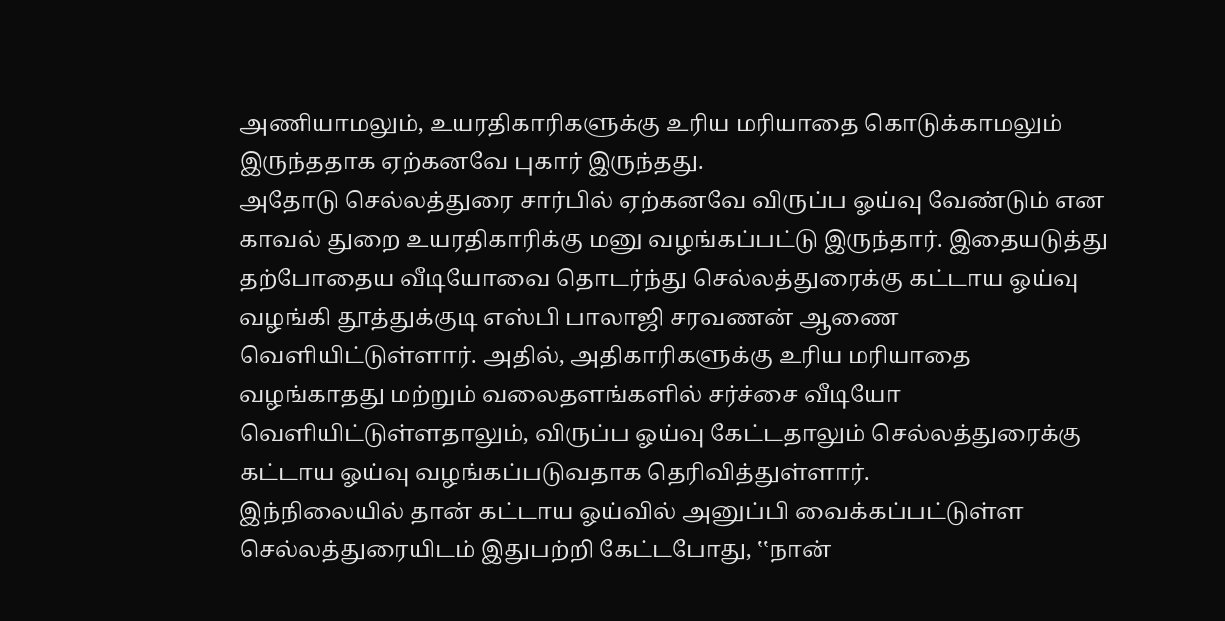அணியாமலும், உயரதிகாரிகளுக்கு உரிய மரியாதை கொடுக்காமலும் இருந்ததாக ஏற்கனவே புகார் இருந்தது.
அதோடு செல்லத்துரை சார்பில் ஏற்கனவே விருப்ப ஓய்வு வேண்டும் என காவல் துறை உயரதிகாரிக்கு மனு வழங்கப்பட்டு இருந்தார். இதையடுத்து தற்போதைய வீடியோவை தொடர்ந்து செல்லத்துரைக்கு கட்டாய ஓய்வு வழங்கி தூத்துக்குடி எஸ்பி பாலாஜி சரவணன் ஆணை வெளியிட்டுள்ளார். அதில், அதிகாரிகளுக்கு உரிய மரியாதை வழங்காதது மற்றும் வலைதளங்களில் சர்ச்சை வீடியோ வெளியிட்டுள்ளதாலும், விருப்ப ஓய்வு கேட்டதாலும் செல்லத்துரைக்கு கட்டாய ஓய்வு வழங்கப்படுவதாக தெரிவித்துள்ளார்.
இந்நிலையில் தான் கட்டாய ஓய்வில் அனுப்பி வைக்கப்பட்டுள்ள செல்லத்துரையிடம் இதுபற்றி கேட்டபோது, ‛‛நான்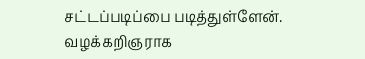சட்டப்படிப்பை படித்துள்ளேன். வழக்கறிஞராக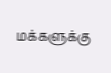மக்களுக்கு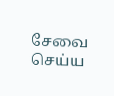சேவை செய்ய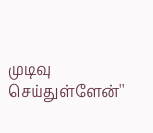முடிவு செய்துள்ளேன்''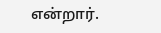என்றார்.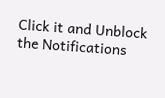Click it and Unblock the Notifications